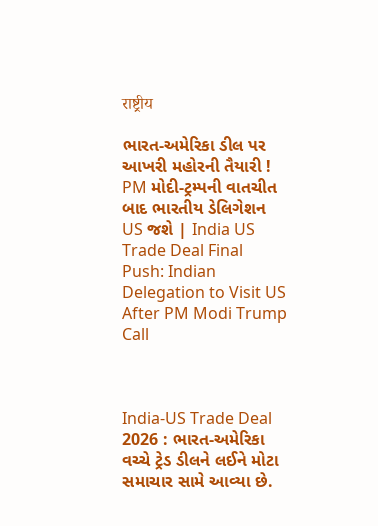राष्ट्रीय

ભારત-અમેરિકા ડીલ પર આખરી મહોરની તૈયારી ! PM મોદી-ટ્રમ્પની વાતચીત બાદ ભારતીય ડેલિગેશન US જશે | India US Trade Deal Final Push: Indian Delegation to Visit US After PM Modi Trump Call



India-US Trade Deal 2026 : ભારત-અમેરિકા વચ્ચે ટ્રેડ ડીલને લઈને મોટા સમાચાર સામે આવ્યા છે.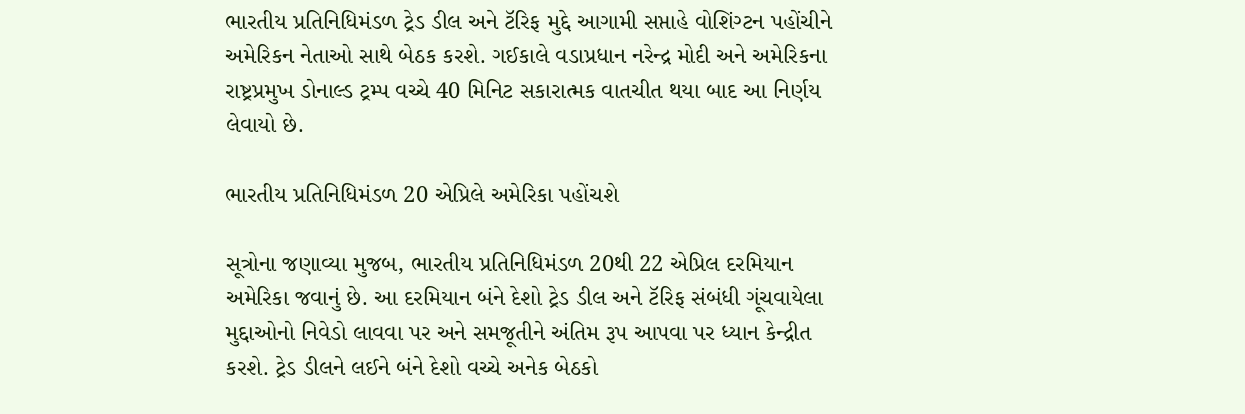ભારતીય પ્રતિનિધિમંડળ ટ્રેડ ડીલ અને ટૅરિફ મુદ્દે આગામી સપ્તાહે વોશિંગ્ટન પહોંચીને અમેરિકન નેતાઓ સાથે બેઠક કરશે. ગઈકાલે વડાપ્રધાન નરેન્દ્ર મોદી અને અમેરિકના રાષ્ટ્રપ્રમુખ ડોનાલ્ડ ટ્રમ્પ વચ્ચે 40 મિનિટ સકારાત્મક વાતચીત થયા બાદ આ નિર્ણય લેવાયો છે.

ભારતીય પ્રતિનિધિમંડળ 20 એપ્રિલે અમેરિકા પહોંચશે

સૂત્રોના જણાવ્યા મુજબ, ભારતીય પ્રતિનિધિમંડળ 20થી 22 એપ્રિલ દરમિયાન અમેરિકા જવાનું છે. આ દરમિયાન બંને દેશો ટ્રેડ ડીલ અને ટૅરિફ સંબંધી ગૂંચવાયેલા મુદ્દાઓનો નિવેડો લાવવા પર અને સમજૂતીને અંતિમ રૂપ આપવા પર ધ્યાન કેન્દ્રીત કરશે. ટ્રેડ ડીલને લઈને બંને દેશો વચ્ચે અનેક બેઠકો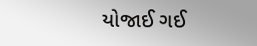યોજાઈ ગઈ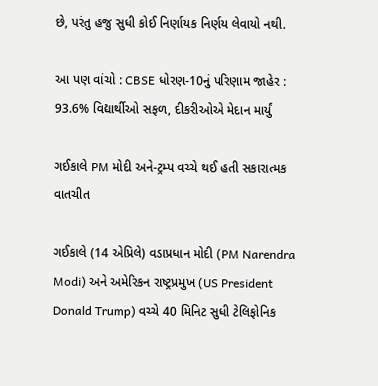છે, પરંતુ હજુ સુધી કોઈ નિર્ણાયક નિર્ણય લેવાયો નથી.

આ પણ વાંચો : CBSE ધોરણ-10નું પરિણામ જાહેર : 93.6% વિદ્યાર્થીઓ સફળ, દીકરીઓએ મેદાન માર્યું

ગઈકાલે PM મોદી અને-ટ્રમ્પ વચ્ચે થઈ હતી સકારાત્મક વાતચીત

ગઈકાલે (14 એપ્રિલે) વડાપ્રધાન મોદી (PM Narendra Modi) અને અમેરિકન રાષ્ટ્રપ્રમુખ (US President Donald Trump) વચ્ચે 40 મિનિટ સુધી ટેલિફોનિક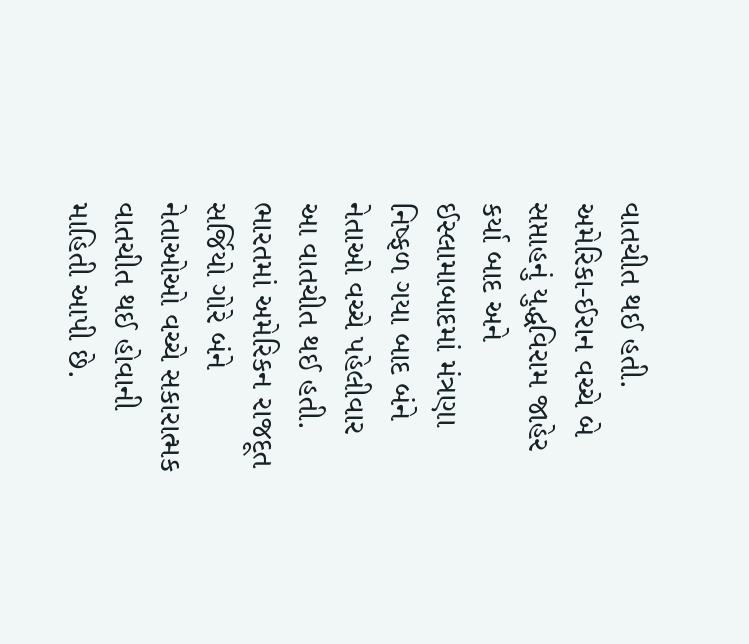વાતચીત થઈ હતી. અમેરિકા-ઈરાન વચ્ચે બે સપ્તાહનું યુદ્ધવિરામ જાહેર કર્યા બાદ અને ઈસ્લામાબાદમાં મંત્રણા નિષ્ફળ ગયા બાદ બંને નેતાઓ વચ્ચે પહેલીવાર આ વાતચીત થઈ હતી. ભારતમાં અમેરિકન રાજદૂત સર્જિયો ગોરે બંને નેતાઓઓ વચ્ચે સકારાત્મક વાતચીત થઈ હોવાની માહિતી આપી છે.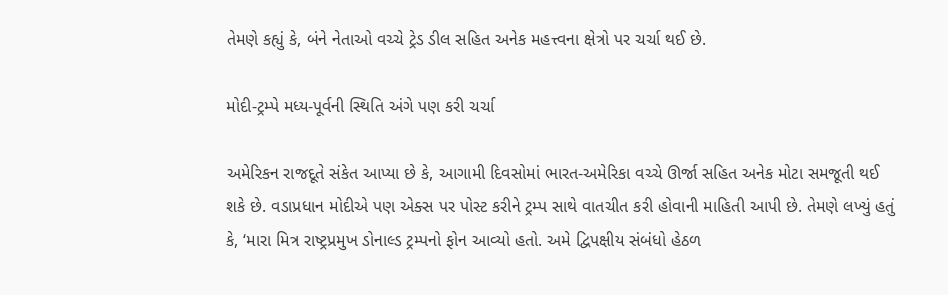તેમણે કહ્યું કે, બંને નેતાઓ વચ્ચે ટ્રેડ ડીલ સહિત અનેક મહત્ત્વના ક્ષેત્રો પર ચર્ચા થઈ છે.

મોદી-ટ્રમ્પે મધ્ય-પૂર્વની સ્થિતિ અંગે પણ કરી ચર્ચા

અમેરિકન રાજદૂતે સંકેત આપ્યા છે કે, આગામી દિવસોમાં ભારત-અમેરિકા વચ્ચે ઊર્જા સહિત અનેક મોટા સમજૂતી થઈ શકે છે. વડાપ્રધાન મોદીએ પણ એક્સ પર પોસ્ટ કરીને ટ્રમ્પ સાથે વાતચીત કરી હોવાની માહિતી આપી છે. તેમણે લખ્યું હતું કે, ‘મારા મિત્ર રાષ્ટ્રપ્રમુખ ડોનાલ્ડ ટ્રમ્પનો ફોન આવ્યો હતો. અમે દ્વિપક્ષીય સંબંધો હેઠળ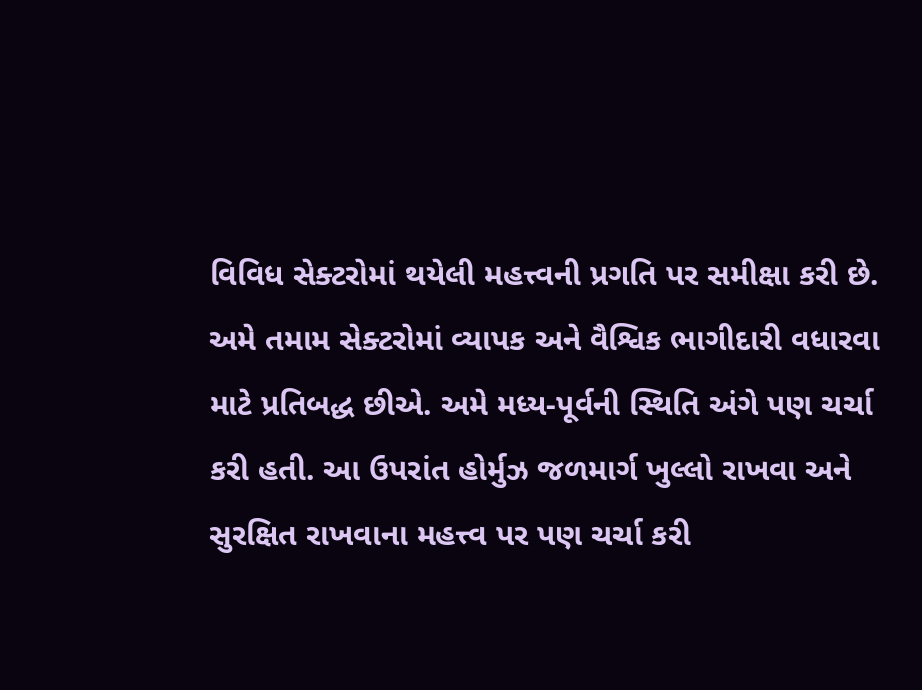વિવિધ સેક્ટરોમાં થયેલી મહત્ત્વની પ્રગતિ પર સમીક્ષા કરી છે. અમે તમામ સેક્ટરોમાં વ્યાપક અને વૈશ્વિક ભાગીદારી વધારવા માટે પ્રતિબદ્ધ છીએ. અમે મધ્ય-પૂર્વની સ્થિતિ અંગે પણ ચર્ચા કરી હતી. આ ઉપરાંત હોર્મુઝ જળમાર્ગ ખુલ્લો રાખવા અને સુરક્ષિત રાખવાના મહત્ત્વ પર પણ ચર્ચા કરી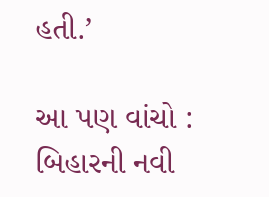હતી.’

આ પણ વાંચો : બિહારની નવી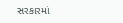સરકારમાં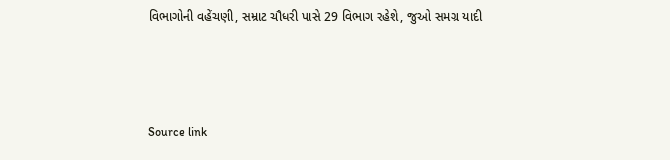વિભાગોની વહેંચણી, સમ્રાટ ચૌધરી પાસે 29 વિભાગ રહેશે, જુઓ સમગ્ર યાદી



Source link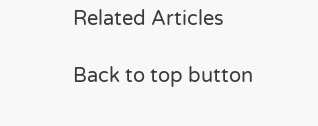Related Articles

Back to top button